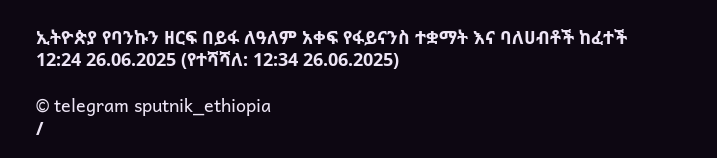ኢትዮጵያ የባንኩን ዘርፍ በይፋ ለዓለም አቀፍ የፋይናንስ ተቋማት እና ባለሀብቶች ከፈተች
12:24 26.06.2025 (የተሻሻለ: 12:34 26.06.2025)

© telegram sputnik_ethiopia
/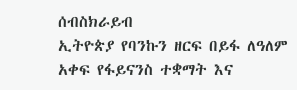ሰብስክራይብ
ኢትዮጵያ የባንኩን ዘርፍ በይፋ ለዓለም አቀፍ የፋይናንስ ተቋማት እና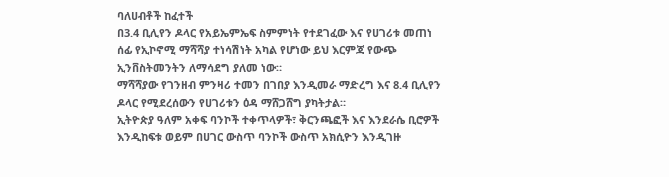ባለሀብቶች ከፈተች
በ3.4 ቢሊየን ዶላር የአይኤምኤፍ ስምምነት የተደገፈው እና የሀገሪቱ መጠነ ሰፊ የኢኮኖሚ ማሻሻያ ተነሳሽነት አካል የሆነው ይህ እርምጃ የውጭ ኢንቨስትመንትን ለማሳደግ ያለመ ነው።
ማሻሻያው የገንዘብ ምንዛሪ ተመን በገበያ እንዲመራ ማድረግ እና 8.4 ቢሊየን ዶላር የሚደረሰውን የሀገሪቱን ዕዳ ማሸጋሸግ ያካትታል።
ኢትዮጵያ ዓለም አቀፍ ባንኮች ተቀጥላዎች፣ ቅርንጫፎች እና እንደራሴ ቢሮዎች እንዲከፍቱ ወይም በሀገር ውስጥ ባንኮች ውስጥ አክሲዮን እንዲገዙ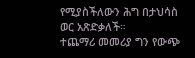የሚያስችለውን ሕግ በታህሳስ ወር አጽድቃለች።
ተጨማሪ መመሪያ ግን የውጭ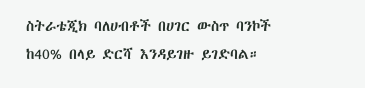ስትራቴጂክ ባለሀብቶች በሀገር ውስጥ ባንኮች ከ40% በላይ ድርሻ እንዳይገዙ ይገድባል።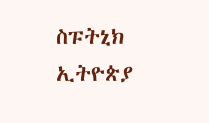ስፑትኒክ ኢትዮጵያ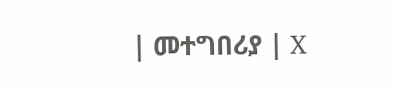| መተግበሪያ | X